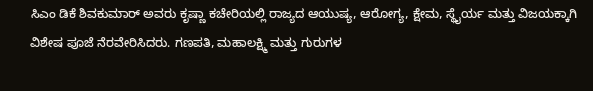ಸಿಎಂ ಡಿಕೆ ಶಿವಕುಮಾರ್ ಅವರು ಕೃಷ್ಣಾ ಕಚೇರಿಯಲ್ಲಿ ರಾಜ್ಯದ ಆಯುಷ್ಯ, ಆರೋಗ್ಯ, ಕ್ಷೇಮ, ಸ್ಥೈರ್ಯ ಮತ್ತು ವಿಜಯಕ್ಕಾಗಿ ವಿಶೇಷ ಪೂಜೆ ನೆರವೇರಿಸಿದರು. ಗಣಪತಿ, ಮಹಾಲಕ್ಷ್ಮಿ ಮತ್ತು ಗುರುಗಳ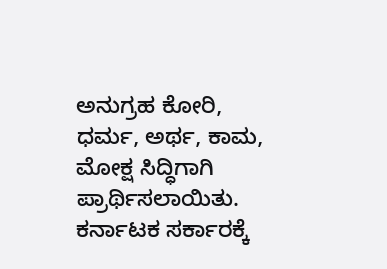ಅನುಗ್ರಹ ಕೋರಿ, ಧರ್ಮ, ಅರ್ಥ, ಕಾಮ, ಮೋಕ್ಷ ಸಿದ್ಧಿಗಾಗಿ ಪ್ರಾರ್ಥಿಸಲಾಯಿತು. ಕರ್ನಾಟಕ ಸರ್ಕಾರಕ್ಕೆ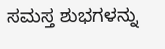ಸಮಸ್ತ ಶುಭಗಳನ್ನು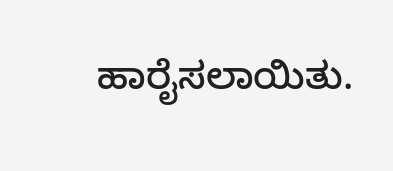ಹಾರೈಸಲಾಯಿತು.